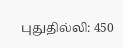புதுதில்லி: 450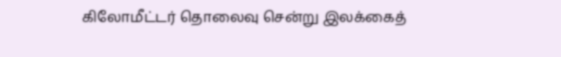கிலோமீட்டர் தொலைவு சென்று இலக்கைத்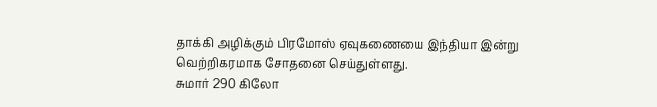தாக்கி அழிக்கும் பிரமோஸ் ஏவுகணையை இந்தியா இன்று வெற்றிகரமாக சோதனை செய்துள்ளது.
சுமார் 290 கிலோ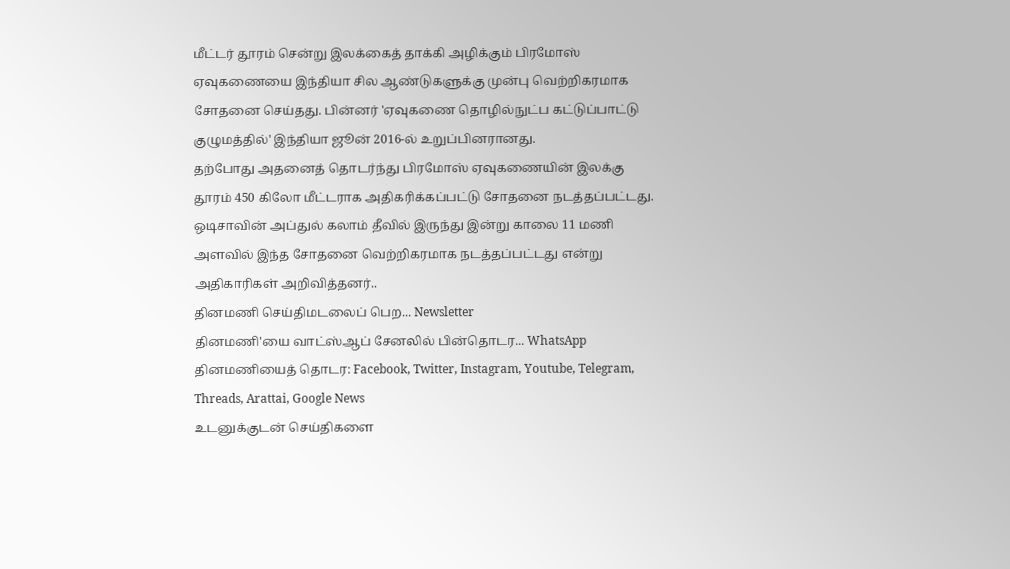மீட்டர் தூரம் சென்று இலக்கைத் தாக்கி அழிக்கும் பிரமோஸ் ஏவுகணையை இந்தியா சில ஆண்டுகளுக்கு முன்பு வெற்றிகரமாக சோதனை செய்தது. பின்னர் 'ஏவுகணை தொழில்நுட்ப கட்டுப்பாட்டு குழுமத்தில்' இந்தியா ஜூன் 2016-ல் உறுப்பினரானது.
தற்போது அதனைத் தொடர்ந்து பிரமோஸ் ஏவுகணையின் இலக்கு தூரம் 450 கிலோ மீட்டராக அதிகரிக்கப்பட்டு சோதனை நடத்தப்பட்டது. ஒடிசாவின் அப்துல் கலாம் தீவில் இருந்து இன்று காலை 11 மணி அளவில் இந்த சோதனை வெற்றிகரமாக நடத்தப்பட்டது என்று அதிகாரிகள் அறிவித்தனர்..
தினமணி செய்திமடலைப் பெற... Newsletter
தினமணி'யை வாட்ஸ்ஆப் சேனலில் பின்தொடர... WhatsApp
தினமணியைத் தொடர: Facebook, Twitter, Instagram, Youtube, Telegram, Threads, Arattai, Google News
உடனுக்குடன் செய்திகளை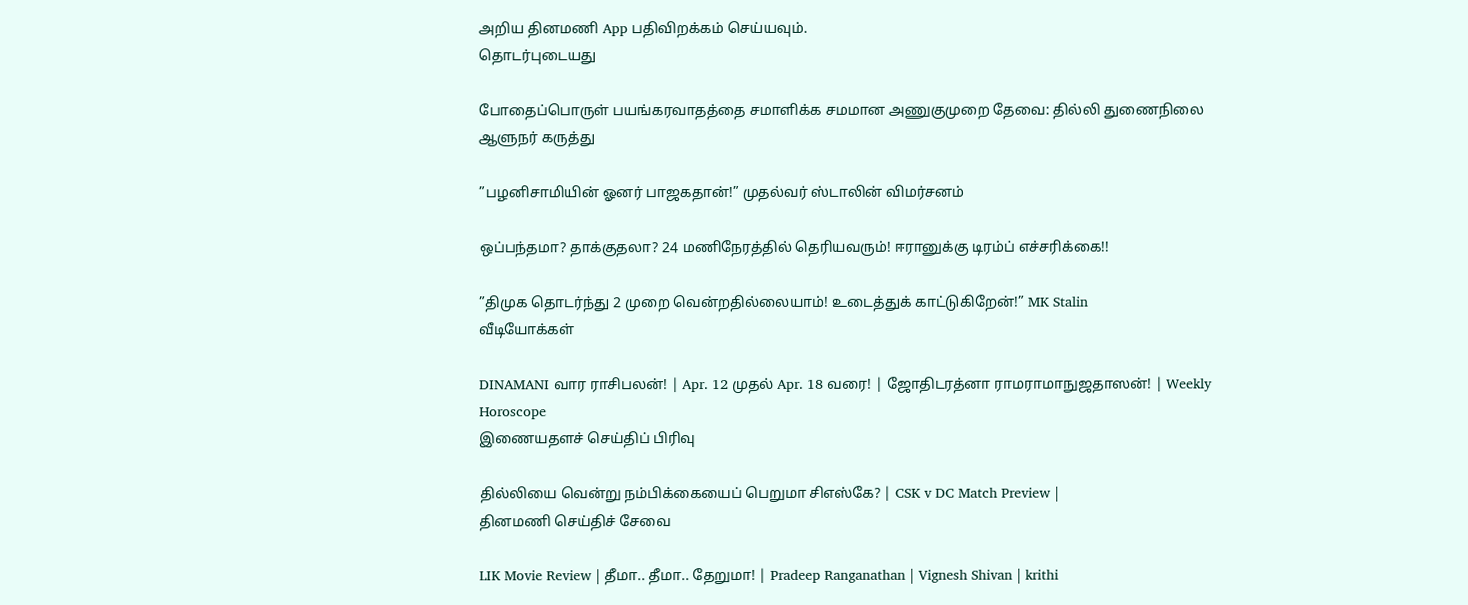அறிய தினமணி App பதிவிறக்கம் செய்யவும்.
தொடர்புடையது

போதைப்பொருள் பயங்கரவாதத்தை சமாளிக்க சமமான அணுகுமுறை தேவை: தில்லி துணைநிலை ஆளுநர் கருத்து

”பழனிசாமியின் ஓனர் பாஜகதான்!” முதல்வர் ஸ்டாலின் விமர்சனம்

ஒப்பந்தமா? தாக்குதலா? 24 மணிநேரத்தில் தெரியவரும்! ஈரானுக்கு டிரம்ப் எச்சரிக்கை!!

”திமுக தொடர்ந்து 2 முறை வென்றதில்லையாம்! உடைத்துக் காட்டுகிறேன்!” MK Stalin
வீடியோக்கள்

DINAMANI வார ராசிபலன்! | Apr. 12 முதல் Apr. 18 வரை! | ஜோதிடரத்னா ராமராமாநுஜதாஸன்! | Weekly Horoscope
இணையதளச் செய்திப் பிரிவு

தில்லியை வென்று நம்பிக்கையைப் பெறுமா சிஎஸ்கே? | CSK v DC Match Preview |
தினமணி செய்திச் சேவை

LIK Movie Review | தீமா.. தீமா.. தேறுமா! | Pradeep Ranganathan | Vignesh Shivan | krithi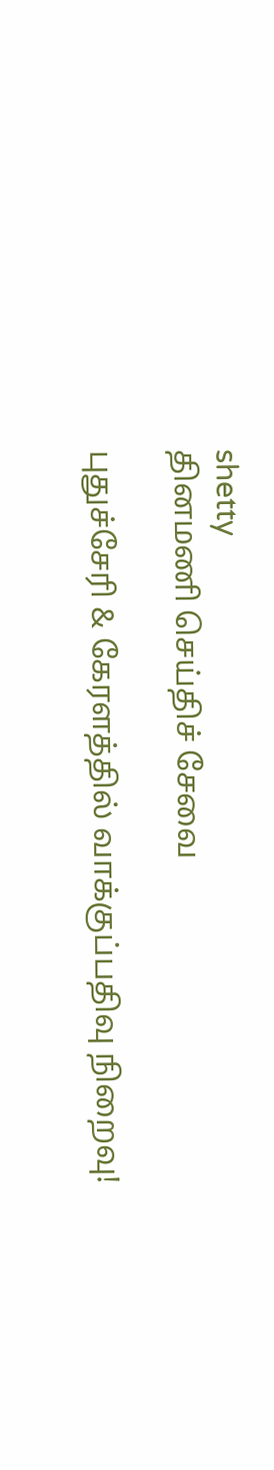shetty
தினமணி செய்திச் சேவை

புதுச்சேரி & கேரளத்தில் வாக்குப்பதிவு நிறைவு!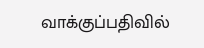வாக்குப்பதிவில்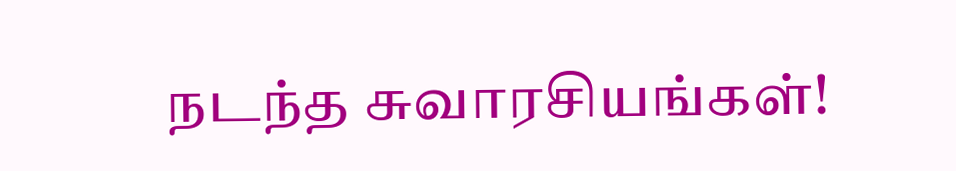நடந்த சுவாரசியங்கள்!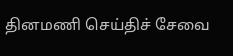தினமணி செய்திச் சேவை